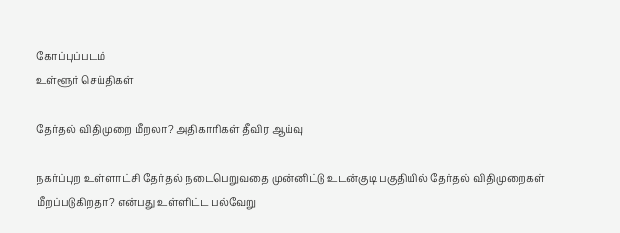கோப்புப்படம்
உள்ளூர் செய்திகள்

தேர்தல் விதிமுறை மீறலா? அதிகாரிகள் தீவிர ஆய்வு

நகர்ப்புற உள்ளாட்சி தேர்தல் நடைபெறுவதை முன்னிட்டு உடன்குடி பகுதியில் தேர்தல் விதிமுறைகள் மீறப்படுகிறதா? என்பது உள்ளிட்ட பல்வேறு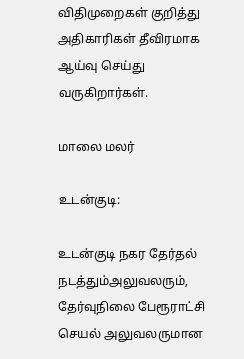விதிமுறைகள் குறித்து அதிகாரிகள் தீவிரமாக ஆய்வு செய்து வருகிறார்கள்.

மாலை மலர்

உடன்குடி:

உடன்குடி நகர தேர்தல் நடத்தும்அலுவலரும், தேர்வுநிலை பேரூராட்சி செயல் அலுவலருமான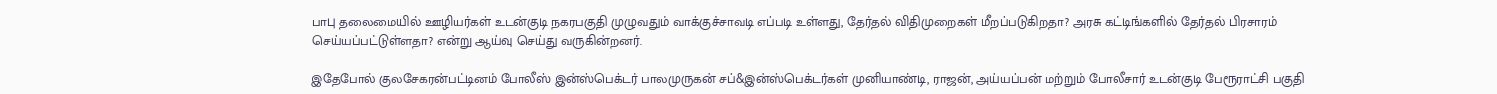பாபு தலைமையில் ஊழியர்கள் உடன்குடி நகரபகுதி முழுவதும் வாக்குச்சாவடி எப்படி உள்ளது, தேர்தல் விதிமுறைகள் மீறப்படுகிறதா? அரசு கட்டிங்களில் தேர்தல் பிரசாரம் செய்யப்பட்டுள்ளதா? என்று ஆய்வு செய்து வருகின்றனர்.

இதேபோல் குலசேகரன்பட்டினம் போலீஸ் இன்ஸ்பெக்டர் பாலமுருகன் சப்&இன்ஸ்பெக்டர்கள் முனியாண்டி, ராஜன், அய்யப்பன் மற்றும் போலீசார் உடன்குடி பேரூராட்சி பகுதி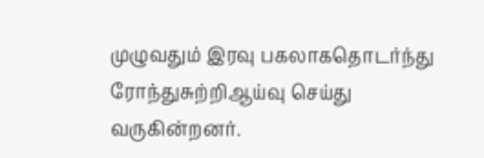முழுவதும் இரவு பகலாகதொடர்ந்து ரோந்துசுற்றிஆய்வு செய்து வருகின்றனர்.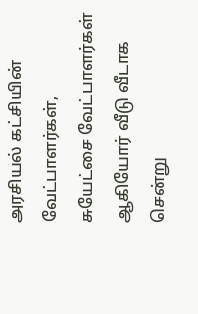அரசியல் கட்சியின் வேட்பாளர்கள், சுயேட்சை வேட்பாளர்கள் ஆகியோர் வீடு வீடாக சென்று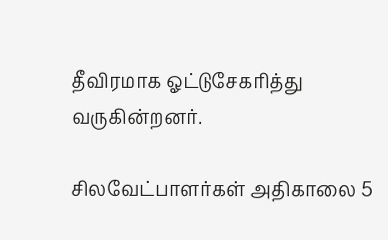தீவிரமாக ஓட்டுசேகரித்து வருகின்றனர்.

சிலவேட்பாளர்கள் அதிகாலை 5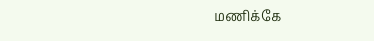மணிக்கே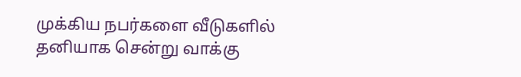முக்கிய நபர்களை வீடுகளில் தனியாக சென்று வாக்கு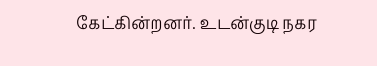கேட்கின்றனர். உடன்குடி நகர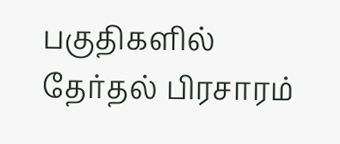பகுதிகளில் தேர்தல் பிரசாரம்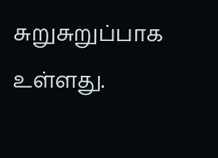சுறுசுறுப்பாக உள்ளது.